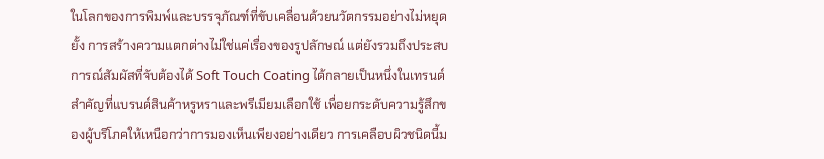ในโลกของการพิมพ์และบรรจุภัณฑ์ที่ขับเคลื่อนด้วยนวัตกรรมอย่างไม่หยุดยั้ง การสร้างความแตกต่างไม่ใช่แค่เรื่องของรูปลักษณ์ แต่ยังรวมถึงประสบการณ์สัมผัสที่จับต้องได้ Soft Touch Coating ได้กลายเป็นหนึ่งในเทรนด์สำคัญที่แบรนด์สินค้าหรูหราและพรีเมียมเลือกใช้ เพื่อยกระดับความรู้สึกของผู้บริโภคให้เหนือกว่าการมองเห็นเพียงอย่างเดียว การเคลือบผิวชนิดนี้ม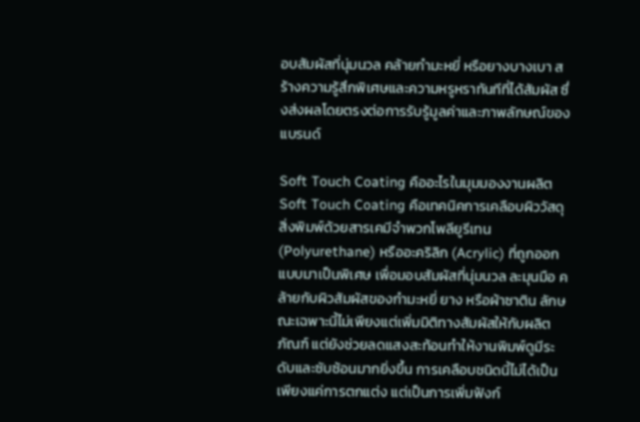อบสัมผัสที่นุ่มนวล คล้ายกำมะหยี่ หรือยางบางเบา สร้างความรู้สึกพิเศษและความหรูหราทันทีที่ได้สัมผัส ซึ่งส่งผลโดยตรงต่อการรับรู้มูลค่าและภาพลักษณ์ของแบรนด์

Soft Touch Coating คืออะไรในมุมมองงานผลิต
Soft Touch Coating คือเทคนิคการเคลือบผิววัสดุสิ่งพิมพ์ด้วยสารเคมีจำพวกโพลียูรีเทน (Polyurethane) หรืออะคริลิก (Acrylic) ที่ถูกออกแบบมาเป็นพิเศษ เพื่อมอบสัมผัสที่นุ่มนวล ละมุนมือ คล้ายกับผิวสัมผัสของกำมะหยี่ ยาง หรือผ้าซาติน ลักษณะเฉพาะนี้ไม่เพียงแต่เพิ่มมิติทางสัมผัสให้กับผลิตภัณฑ์ แต่ยังช่วยลดแสงสะท้อนทำให้งานพิมพ์ดูมีระดับและซับซ้อนมากยิ่งขึ้น การเคลือบชนิดนี้ไม่ได้เป็นเพียงแค่การตกแต่ง แต่เป็นการเพิ่มฟังก์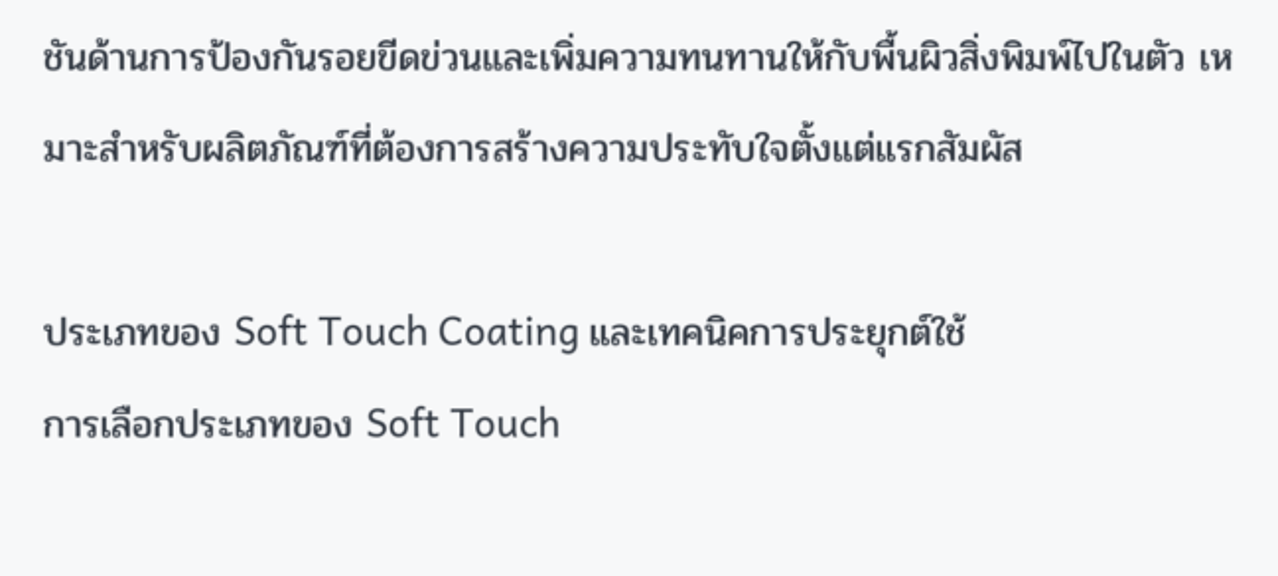ชันด้านการป้องกันรอยขีดข่วนและเพิ่มความทนทานให้กับพื้นผิวสิ่งพิมพ์ไปในตัว เหมาะสำหรับผลิตภัณฑ์ที่ต้องการสร้างความประทับใจตั้งแต่แรกสัมผัส

ประเภทของ Soft Touch Coating และเทคนิคการประยุกต์ใช้
การเลือกประเภทของ Soft Touch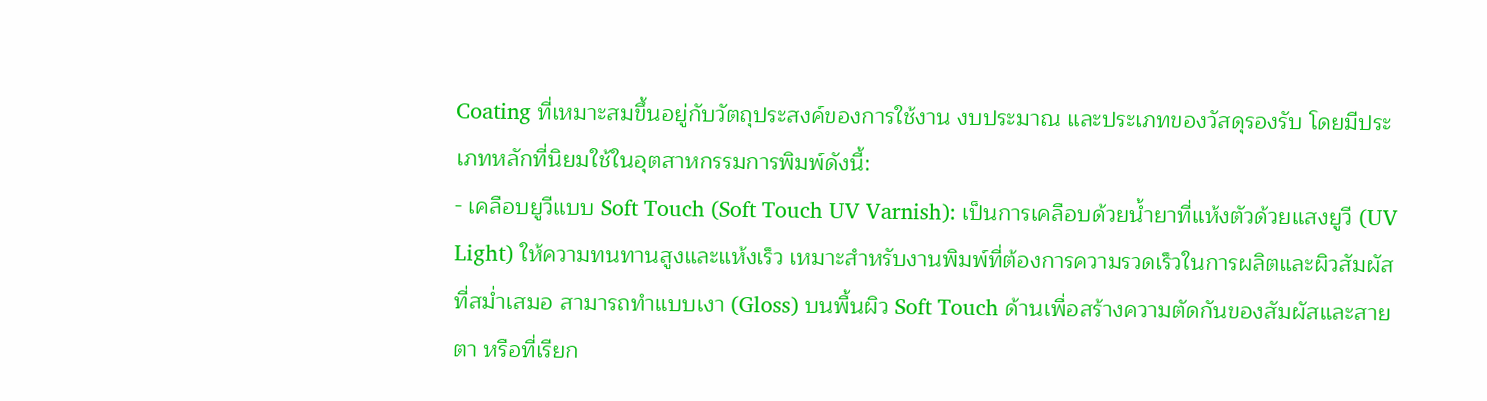Coating ที่เหมาะสมขึ้นอยู่กับวัตถุประสงค์ของการใช้งาน งบประมาณ และประเภทของวัสดุรองรับ โดยมีประเภทหลักที่นิยมใช้ในอุตสาหกรรมการพิมพ์ดังนี้:
- เคลือบยูวีแบบ Soft Touch (Soft Touch UV Varnish): เป็นการเคลือบด้วยน้ำยาที่แห้งตัวด้วยแสงยูวี (UV Light) ให้ความทนทานสูงและแห้งเร็ว เหมาะสำหรับงานพิมพ์ที่ต้องการความรวดเร็วในการผลิตและผิวสัมผัสที่สม่ำเสมอ สามารถทำแบบเงา (Gloss) บนพื้นผิว Soft Touch ด้านเพื่อสร้างความตัดกันของสัมผัสและสายตา หรือที่เรียก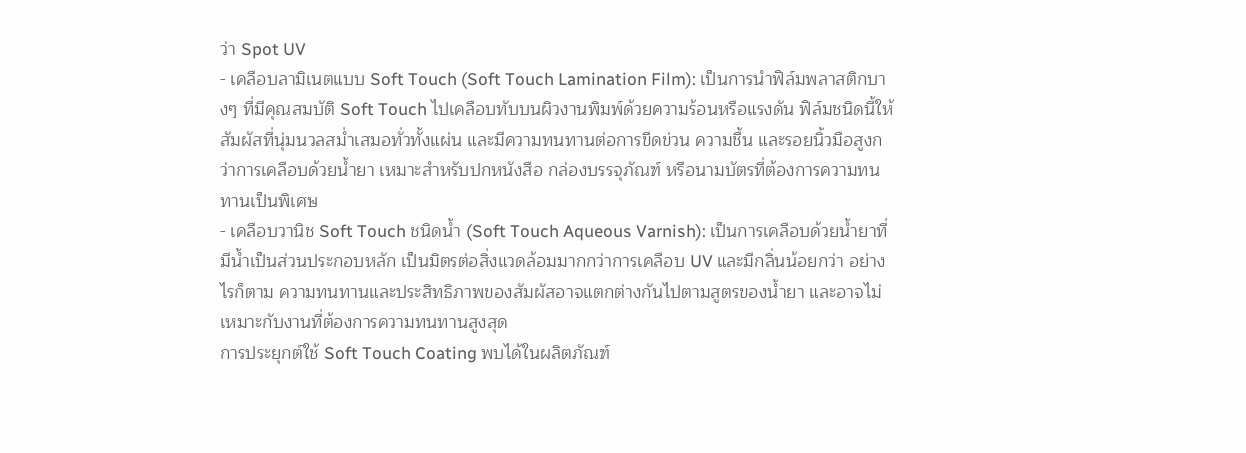ว่า Spot UV
- เคลือบลามิเนตแบบ Soft Touch (Soft Touch Lamination Film): เป็นการนำฟิล์มพลาสติกบางๆ ที่มีคุณสมบัติ Soft Touch ไปเคลือบทับบนผิวงานพิมพ์ด้วยความร้อนหรือแรงดัน ฟิล์มชนิดนี้ให้สัมผัสที่นุ่มนวลสม่ำเสมอทั่วทั้งแผ่น และมีความทนทานต่อการขีดข่วน ความชื้น และรอยนิ้วมือสูงกว่าการเคลือบด้วยน้ำยา เหมาะสำหรับปกหนังสือ กล่องบรรจุภัณฑ์ หรือนามบัตรที่ต้องการความทนทานเป็นพิเศษ
- เคลือบวานิช Soft Touch ชนิดน้ำ (Soft Touch Aqueous Varnish): เป็นการเคลือบด้วยน้ำยาที่มีน้ำเป็นส่วนประกอบหลัก เป็นมิตรต่อสิ่งแวดล้อมมากกว่าการเคลือบ UV และมีกลิ่นน้อยกว่า อย่างไรก็ตาม ความทนทานและประสิทธิภาพของสัมผัสอาจแตกต่างกันไปตามสูตรของน้ำยา และอาจไม่เหมาะกับงานที่ต้องการความทนทานสูงสุด
การประยุกต์ใช้ Soft Touch Coating พบได้ในผลิตภัณฑ์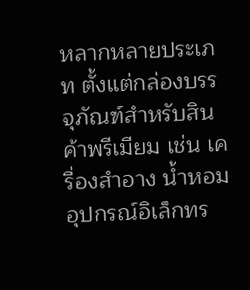หลากหลายประเภท ตั้งแต่กล่องบรรจุภัณฑ์สำหรับสินค้าพรีเมียม เช่น เครื่องสำอาง น้ำหอม อุปกรณ์อิเล็กทร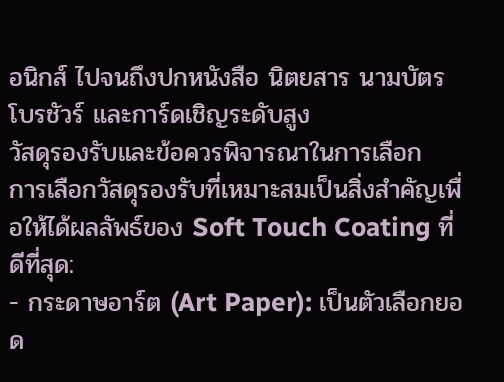อนิกส์ ไปจนถึงปกหนังสือ นิตยสาร นามบัตร โบรชัวร์ และการ์ดเชิญระดับสูง
วัสดุรองรับและข้อควรพิจารณาในการเลือก
การเลือกวัสดุรองรับที่เหมาะสมเป็นสิ่งสำคัญเพื่อให้ได้ผลลัพธ์ของ Soft Touch Coating ที่ดีที่สุด:
- กระดาษอาร์ต (Art Paper): เป็นตัวเลือกยอด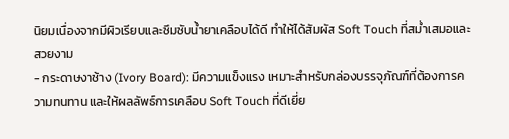นิยมเนื่องจากมีผิวเรียบและซึมซับน้ำยาเคลือบได้ดี ทำให้ได้สัมผัส Soft Touch ที่สม่ำเสมอและสวยงาม
- กระดาษงาช้าง (Ivory Board): มีความแข็งแรง เหมาะสำหรับกล่องบรรจุภัณฑ์ที่ต้องการความทนทาน และให้ผลลัพธ์การเคลือบ Soft Touch ที่ดีเยี่ย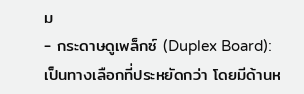ม
- กระดาษดูเพล็กซ์ (Duplex Board): เป็นทางเลือกที่ประหยัดกว่า โดยมีด้านห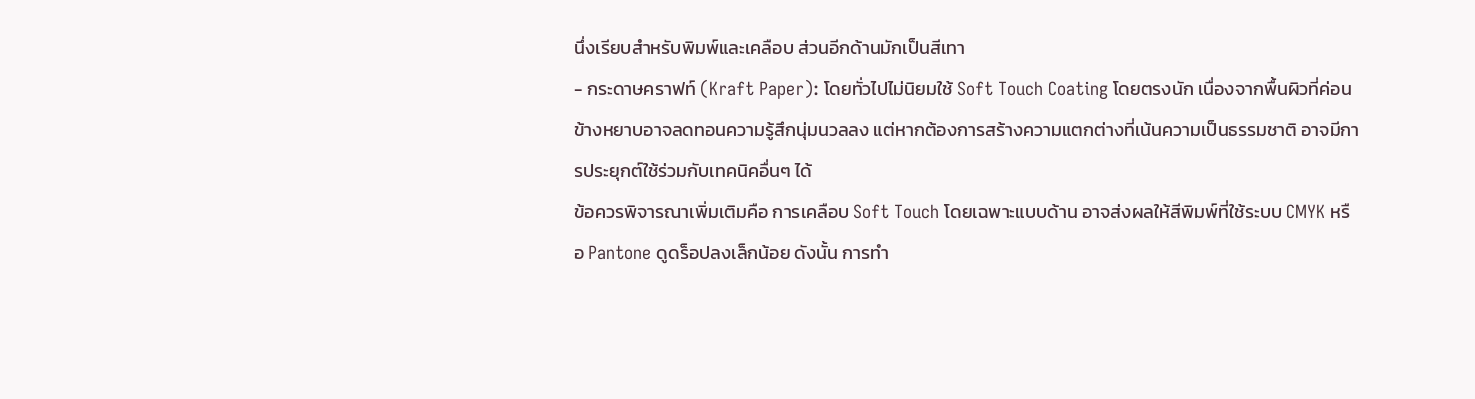นึ่งเรียบสำหรับพิมพ์และเคลือบ ส่วนอีกด้านมักเป็นสีเทา
- กระดาษคราฟท์ (Kraft Paper): โดยทั่วไปไม่นิยมใช้ Soft Touch Coating โดยตรงนัก เนื่องจากพื้นผิวที่ค่อนข้างหยาบอาจลดทอนความรู้สึกนุ่มนวลลง แต่หากต้องการสร้างความแตกต่างที่เน้นความเป็นธรรมชาติ อาจมีการประยุกต์ใช้ร่วมกับเทคนิคอื่นๆ ได้
ข้อควรพิจารณาเพิ่มเติมคือ การเคลือบ Soft Touch โดยเฉพาะแบบด้าน อาจส่งผลให้สีพิมพ์ที่ใช้ระบบ CMYK หรือ Pantone ดูดร็อปลงเล็กน้อย ดังนั้น การทำ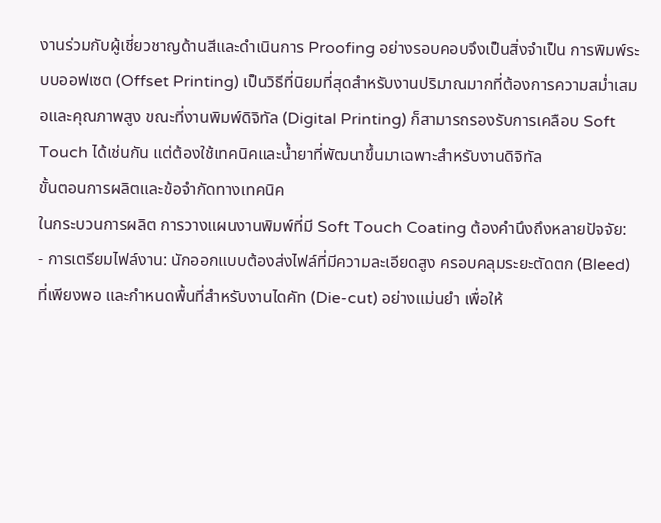งานร่วมกับผู้เชี่ยวชาญด้านสีและดำเนินการ Proofing อย่างรอบคอบจึงเป็นสิ่งจำเป็น การพิมพ์ระบบออฟเซต (Offset Printing) เป็นวิธีที่นิยมที่สุดสำหรับงานปริมาณมากที่ต้องการความสม่ำเสมอและคุณภาพสูง ขณะที่งานพิมพ์ดิจิทัล (Digital Printing) ก็สามารถรองรับการเคลือบ Soft Touch ได้เช่นกัน แต่ต้องใช้เทคนิคและน้ำยาที่พัฒนาขึ้นมาเฉพาะสำหรับงานดิจิทัล
ขั้นตอนการผลิตและข้อจำกัดทางเทคนิค
ในกระบวนการผลิต การวางแผนงานพิมพ์ที่มี Soft Touch Coating ต้องคำนึงถึงหลายปัจจัย:
- การเตรียมไฟล์งาน: นักออกแบบต้องส่งไฟล์ที่มีความละเอียดสูง ครอบคลุมระยะตัดตก (Bleed) ที่เพียงพอ และกำหนดพื้นที่สำหรับงานไดคัท (Die-cut) อย่างแม่นยำ เพื่อให้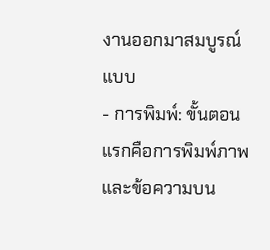งานออกมาสมบูรณ์แบบ
- การพิมพ์: ขั้นตอนแรกคือการพิมพ์ภาพและข้อความบน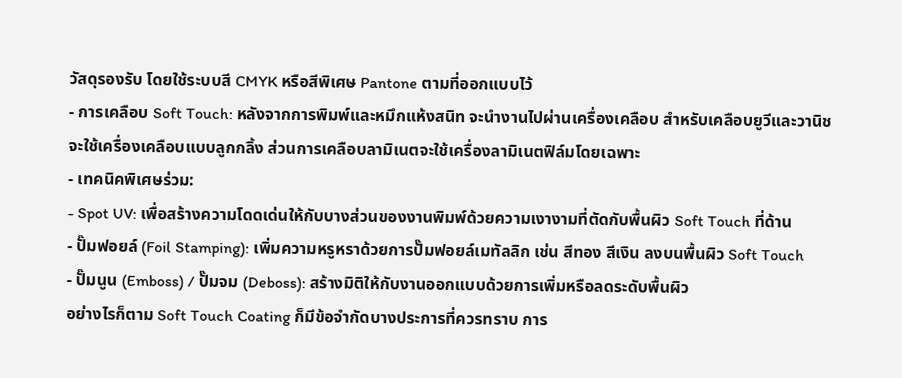วัสดุรองรับ โดยใช้ระบบสี CMYK หรือสีพิเศษ Pantone ตามที่ออกแบบไว้
- การเคลือบ Soft Touch: หลังจากการพิมพ์และหมึกแห้งสนิท จะนำงานไปผ่านเครื่องเคลือบ สำหรับเคลือบยูวีและวานิชจะใช้เครื่องเคลือบแบบลูกกลิ้ง ส่วนการเคลือบลามิเนตจะใช้เครื่องลามิเนตฟิล์มโดยเฉพาะ
- เทคนิคพิเศษร่วม:
- Spot UV: เพื่อสร้างความโดดเด่นให้กับบางส่วนของงานพิมพ์ด้วยความเงางามที่ตัดกับพื้นผิว Soft Touch ที่ด้าน
- ปั๊มฟอยล์ (Foil Stamping): เพิ่มความหรูหราด้วยการปั๊มฟอยล์เมทัลลิก เช่น สีทอง สีเงิน ลงบนพื้นผิว Soft Touch
- ปั๊มนูน (Emboss) / ปั๊มจม (Deboss): สร้างมิติให้กับงานออกแบบด้วยการเพิ่มหรือลดระดับพื้นผิว
อย่างไรก็ตาม Soft Touch Coating ก็มีข้อจำกัดบางประการที่ควรทราบ การ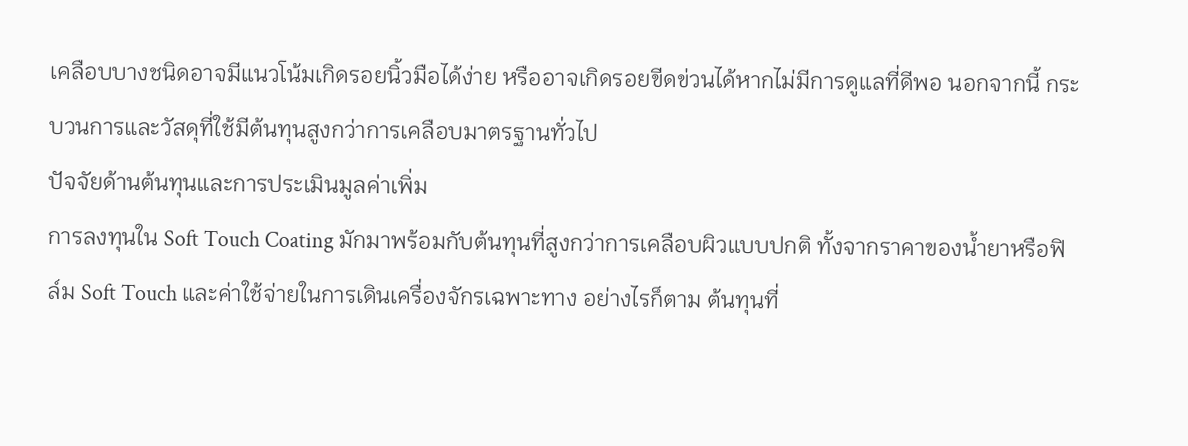เคลือบบางชนิดอาจมีแนวโน้มเกิดรอยนิ้วมือได้ง่าย หรืออาจเกิดรอยขีดข่วนได้หากไม่มีการดูแลที่ดีพอ นอกจากนี้ กระบวนการและวัสดุที่ใช้มีต้นทุนสูงกว่าการเคลือบมาตรฐานทั่วไป
ปัจจัยด้านต้นทุนและการประเมินมูลค่าเพิ่ม
การลงทุนใน Soft Touch Coating มักมาพร้อมกับต้นทุนที่สูงกว่าการเคลือบผิวแบบปกติ ทั้งจากราคาของน้ำยาหรือฟิล์ม Soft Touch และค่าใช้จ่ายในการเดินเครื่องจักรเฉพาะทาง อย่างไรก็ตาม ต้นทุนที่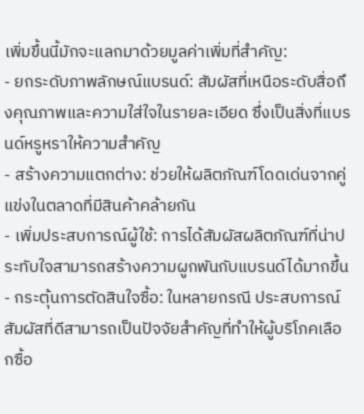เพิ่มขึ้นนี้มักจะแลกมาด้วยมูลค่าเพิ่มที่สำคัญ:
- ยกระดับภาพลักษณ์แบรนด์: สัมผัสที่เหนือระดับสื่อถึงคุณภาพและความใส่ใจในรายละเอียด ซึ่งเป็นสิ่งที่แบรนด์หรูหราให้ความสำคัญ
- สร้างความแตกต่าง: ช่วยให้ผลิตภัณฑ์โดดเด่นจากคู่แข่งในตลาดที่มีสินค้าคล้ายกัน
- เพิ่มประสบการณ์ผู้ใช้: การได้สัมผัสผลิตภัณฑ์ที่น่าประทับใจสามารถสร้างความผูกพันกับแบรนด์ได้มากขึ้น
- กระตุ้นการตัดสินใจซื้อ: ในหลายกรณี ประสบการณ์สัมผัสที่ดีสามารถเป็นปัจจัยสำคัญที่ทำให้ผู้บริโภคเลือกซื้อ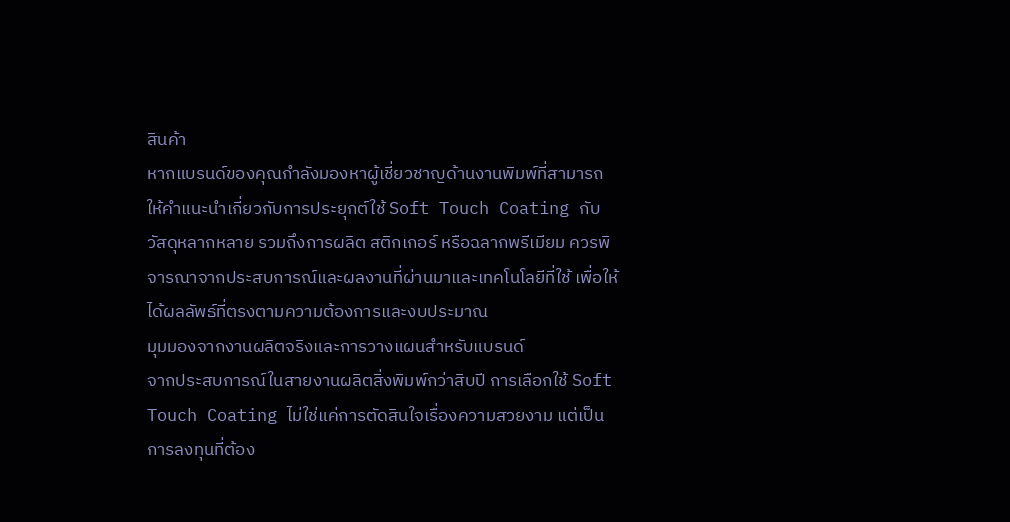สินค้า
หากแบรนด์ของคุณกำลังมองหาผู้เชี่ยวชาญด้านงานพิมพ์ที่สามารถให้คำแนะนำเกี่ยวกับการประยุกต์ใช้ Soft Touch Coating กับวัสดุหลากหลาย รวมถึงการผลิต สติกเกอร์ หรือฉลากพรีเมียม ควรพิจารณาจากประสบการณ์และผลงานที่ผ่านมาและเทคโนโลยีที่ใช้ เพื่อให้ได้ผลลัพธ์ที่ตรงตามความต้องการและงบประมาณ
มุมมองจากงานผลิตจริงและการวางแผนสำหรับแบรนด์
จากประสบการณ์ในสายงานผลิตสิ่งพิมพ์กว่าสิบปี การเลือกใช้ Soft Touch Coating ไม่ใช่แค่การตัดสินใจเรื่องความสวยงาม แต่เป็นการลงทุนที่ต้อง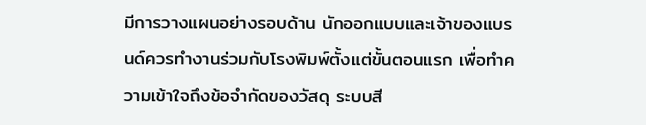มีการวางแผนอย่างรอบด้าน นักออกแบบและเจ้าของแบรนด์ควรทำงานร่วมกับโรงพิมพ์ตั้งแต่ขั้นตอนแรก เพื่อทำความเข้าใจถึงข้อจำกัดของวัสดุ ระบบสี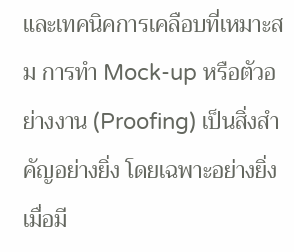และเทคนิคการเคลือบที่เหมาะสม การทำ Mock-up หรือตัวอย่างงาน (Proofing) เป็นสิ่งสำคัญอย่างยิ่ง โดยเฉพาะอย่างยิ่งเมื่อมี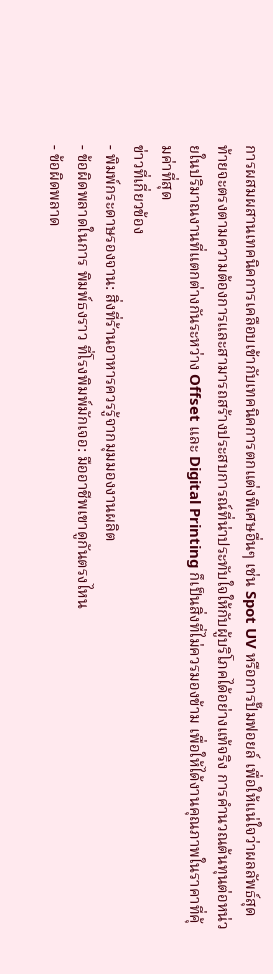การผสมผสานเทคนิคการเคลือบเข้ากับเทคนิคการตกแต่งพิเศษอื่นๆ เช่น Spot UV หรือการปั๊มฟอยล์ เพื่อให้แน่ใจว่าผลลัพธ์สุดท้ายจะตรงตามความต้องการและสามารถสร้างประสบการณ์ที่น่าประทับใจให้กับผู้บริโภคได้อย่างแท้จริง การคำนวณต้นทุนต่อหน่วยในปริมาณงานที่แตกต่างกันระหว่าง Offset และ Digital Printing ก็เป็นสิ่งที่ไม่ควรมองข้าม เพื่อให้ได้งานคุณภาพในราคาที่คุ้มค่าที่สุด
ข่าวที่เกี่ยวข้อง
- พิมพ์กระดาษรองจาน: สิ่งที่ร้านอาหารควรรู้จากมุมมองงานผลิต
- ข้อผิดพลาดในการ พิมพ์ธงราว ที่โรงพิมพ์มักเจอ: มืออาชีพเขาดูกันตรงไหน
- ข้อผิดพลาด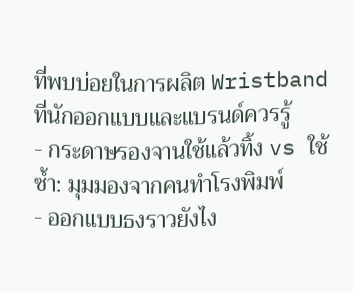ที่พบบ่อยในการผลิต Wristband ที่นักออกแบบและแบรนด์ควรรู้
- กระดาษรองจานใช้แล้วทิ้ง vs ใช้ซ้ำ: มุมมองจากคนทำโรงพิมพ์
- ออกแบบธงราวยังไง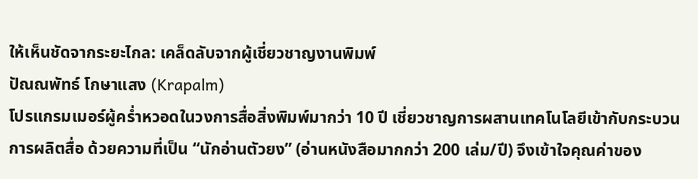ให้เห็นชัดจากระยะไกล: เคล็ดลับจากผู้เชี่ยวชาญงานพิมพ์
ปัณณพัทธ์ โกษาแสง (Krapalm)
โปรแกรมเมอร์ผู้คร่ำหวอดในวงการสื่อสิ่งพิมพ์มากว่า 10 ปี เชี่ยวชาญการผสานเทคโนโลยีเข้ากับกระบวนการผลิตสื่อ ด้วยความที่เป็น “นักอ่านตัวยง” (อ่านหนังสือมากกว่า 200 เล่ม/ปี) จึงเข้าใจคุณค่าของ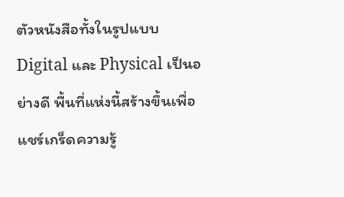ตัวหนังสือทั้งในรูปแบบ Digital และ Physical เป็นอย่างดี พื้นที่แห่งนี้สร้างขึ้นเพื่อแชร์เกร็ดความรู้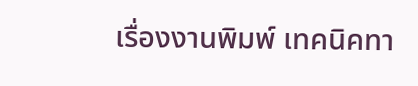เรื่องงานพิมพ์ เทคนิคทา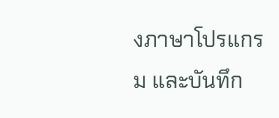งภาษาโปรแกรม และบันทึก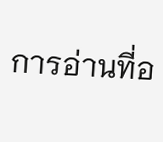การอ่านที่อ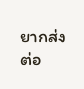ยากส่งต่อ